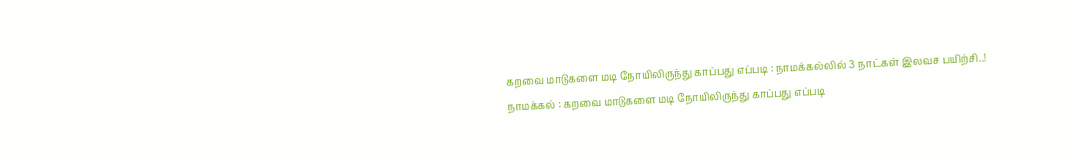கறவை மாடுகளை மடி நோயிலிருந்து காப்பது எப்படி : நாமக்கல்லில் 3 நாட்கள் இலவச பயிற்சி..!
நாமக்கல் : கறவை மாடுகளை மடி நோயிலிருந்து காப்பது எப்படி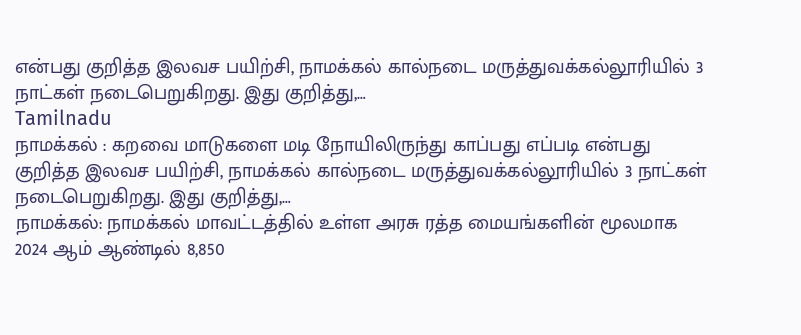என்பது குறித்த இலவச பயிற்சி, நாமக்கல் கால்நடை மருத்துவக்கல்லூரியில் 3 நாட்கள் நடைபெறுகிறது. இது குறித்து,…
Tamilnadu
நாமக்கல் : கறவை மாடுகளை மடி நோயிலிருந்து காப்பது எப்படி என்பது குறித்த இலவச பயிற்சி, நாமக்கல் கால்நடை மருத்துவக்கல்லூரியில் 3 நாட்கள் நடைபெறுகிறது. இது குறித்து,…
நாமக்கல்: நாமக்கல் மாவட்டத்தில் உள்ள அரசு ரத்த மையங்களின் மூலமாக 2024 ஆம் ஆண்டில் 8,850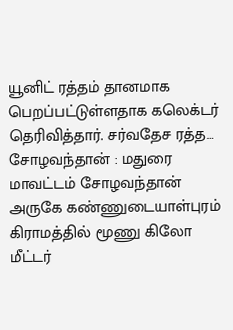யூனிட் ரத்தம் தானமாக பெறப்பட்டுள்ளதாக கலெக்டர் தெரிவித்தார். சர்வதேச ரத்த…
சோழவந்தான் : மதுரை மாவட்டம் சோழவந்தான் அருகே கண்ணுடையாள்புரம் கிராமத்தில் மூணு கிலோ மீட்டர்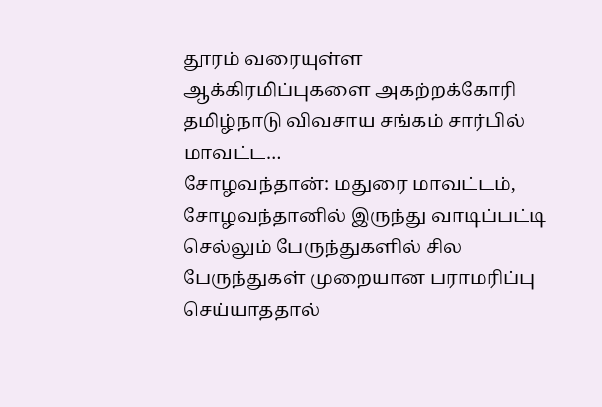தூரம் வரையுள்ள ஆக்கிரமிப்புகளை அகற்றக்கோரி தமிழ்நாடு விவசாய சங்கம் சார்பில் மாவட்ட…
சோழவந்தான்: மதுரை மாவட்டம், சோழவந்தானில் இருந்து வாடிப்பட்டி செல்லும் பேருந்துகளில் சில பேருந்துகள் முறையான பராமரிப்பு செய்யாததால்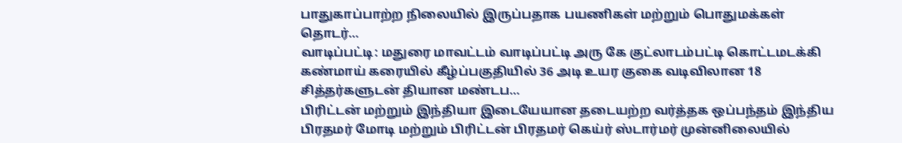பாதுகாப்பாற்ற நிலையில் இருப்பதாக பயணிகள் மற்றும் பொதுமக்கள் தொடர்…
வாடிப்பட்டி: மதுரை மாவட்டம் வாடிப்பட்டி அரு கே குட்லாடம்பட்டி கொட்டமடக்கி கண்மாய் கரையில் கீழ்ப்பகுதியில் 36 அடி உயர குகை வடிவிலான 18 சித்தர்களுடன் தியான மண்டப…
பிரிட்டன் மற்றும் இந்தியா இடையேயான தடையற்ற வர்த்தக ஒப்பந்தம் இந்திய பிரதமர் மோடி மற்றும் பிரிட்டன் பிரதமர் கெய்ர் ஸ்டார்மர் முன்னிலையில்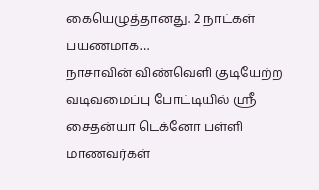கையெழுத்தானது. 2 நாட்கள் பயணமாக…
நாசாவின் விண்வெளி குடியேற்ற வடிவமைப்பு போட்டியில் ஸ்ரீ சைதன்யா டெக்னோ பள்ளி மாணவர்கள்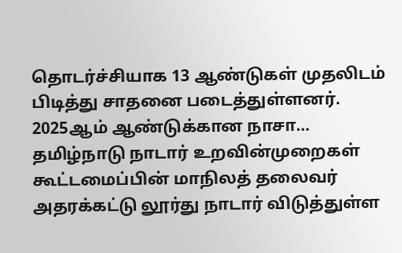தொடர்ச்சியாக 13 ஆண்டுகள் முதலிடம் பிடித்து சாதனை படைத்துள்ளனர். 2025ஆம் ஆண்டுக்கான நாசா…
தமிழ்நாடு நாடார் உறவின்முறைகள் கூட்டமைப்பின் மாநிலத் தலைவர் அதரக்கட்டு லூர்து நாடார் விடுத்துள்ள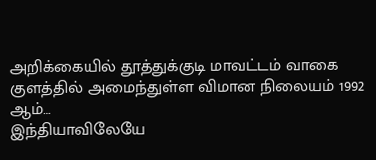அறிக்கையில் தூத்துக்குடி மாவட்டம் வாகை குளத்தில் அமைந்துள்ள விமான நிலையம் 1992 ஆம்…
இந்தியாவிலேயே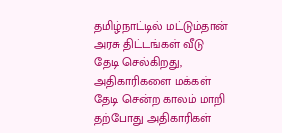தமிழ்நாட்டில் மட்டும்தான் அரசு திட்டங்கள் வீடு தேடி செல்கிறது, அதிகாரிகளை மக்கள் தேடி சென்ற காலம் மாறி தற்போது அதிகாரிகள்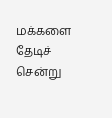மக்களை தேடிச் சென்று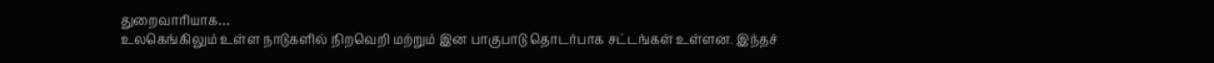துறைவாரியாக…
உலகெங்கிலும் உள்ள நாடுகளில் நிறவெறி மற்றும் இன பாகுபாடு தொடர்பாக சட்டங்கள் உள்ளன. இந்தச்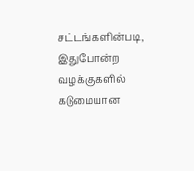சட்டங்களின்படி, இதுபோன்ற வழக்குகளில் கடுமையான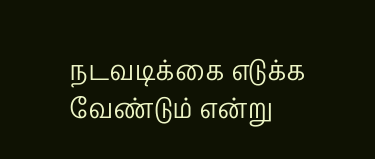நடவடிக்கை எடுக்க வேண்டும் என்று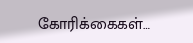கோரிக்கைகள்…